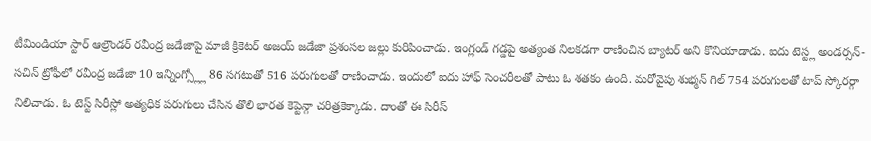టీమిండియా స్టార్ ఆల్రౌండర్ రవీంద్ర జడేజాపై మాజీ క్రికెటర్ అజయ్ జడేజా ప్రశంసల జల్లు కురిపించాడు. ఇంగ్లండ్ గడ్డపై అత్యంత నిలకడగా రాణించిన బ్యాటర్ అని కొనియాడాడు. ఐదు టెస్ట్ల అండర్సన్-సచిన్ ట్రోఫీలో రవీంద్ర జడేజా 10 ఇన్నింగ్స్ల్లో 86 సగటుతో 516 పరుగులతో రాణించాడు. ఇందులో ఐదు హాఫ్ సెంచరీలతో పాటు ఓ శతకం ఉంది. మరోవైపు శుభ్మన్ గిల్ 754 పరుగులతో టాప్ స్కోరర్గా నిలిచాడు. ఓ టెస్ట్ సిరీస్లో అత్యధిక పరుగులు చేసిన తొలి భారత కెప్టెన్గా చరిత్రకెక్కాడు. దాంతో ఈ సిరీస్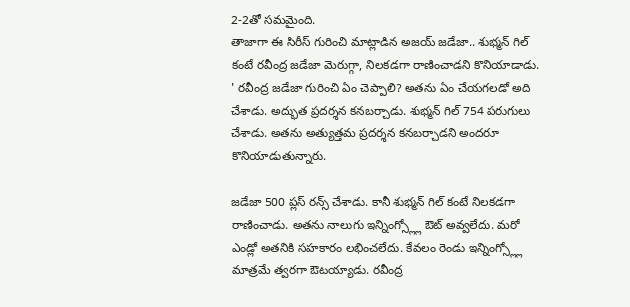2-2తో సమమైంది.
తాజాగా ఈ సిరీస్ గురించి మాట్లాడిన అజయ్ జడేజా.. శుభ్మన్ గిల్ కంటే రవీంద్ర జడేజా మెరుగ్గా, నిలకడగా రాణించాడని కొనియాడాడు. ' రవీంద్ర జడేజా గురించి ఏం చెప్పాలి? అతను ఏం చేయగలడో అది చేశాడు. అద్భుత ప్రదర్శన కనబర్చాడు. శుభ్మన్ గిల్ 754 పరుగులు చేశాడు. అతను అత్యుత్తమ ప్రదర్శన కనబర్చాడని అందరూ కొనియాడుతున్నారు.

జడేజా 500 ప్లస్ రన్స్ చేశాడు. కానీ శుభ్మన్ గిల్ కంటే నిలకడగా రాణించాడు. అతను నాలుగు ఇన్నింగ్స్ల్లో ఔట్ అవ్వలేదు. మరో ఎండ్లో అతనికి సహకారం లభించలేదు. కేవలం రెండు ఇన్నింగ్స్ల్లో మాత్రమే త్వరగా ఔటయ్యాడు. రవీంద్ర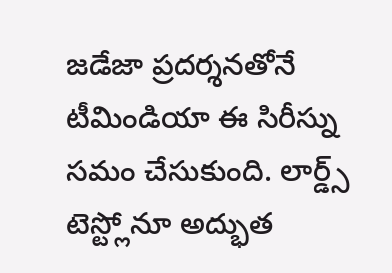జడేజా ప్రదర్శనతోనే టీమిండియా ఈ సిరీస్ను సమం చేసుకుంది. లార్డ్స్ టెస్ట్లోనూ అద్భుత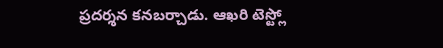ప్రదర్శన కనబర్చాడు. ఆఖరి టెస్ట్లో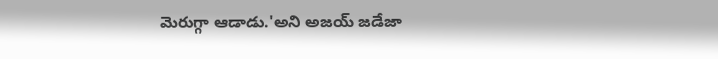మెరుగ్గా ఆడాడు.'అని అజయ్ జడేజా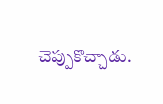చెప్పుకొచ్చాడు.